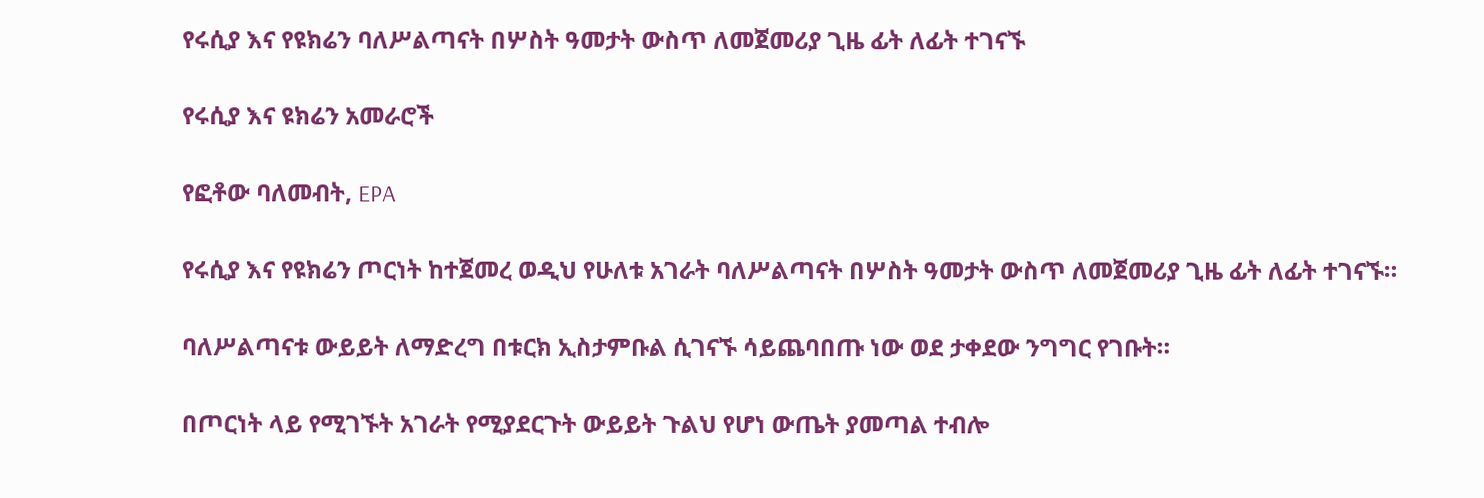የሩሲያ እና የዩክሬን ባለሥልጣናት በሦስት ዓመታት ውስጥ ለመጀመሪያ ጊዜ ፊት ለፊት ተገናኙ

የሩሲያ እና ዩክሬን አመራሮች

የፎቶው ባለመብት, EPA

የሩሲያ እና የዩክሬን ጦርነት ከተጀመረ ወዲህ የሁለቱ አገራት ባለሥልጣናት በሦስት ዓመታት ውስጥ ለመጀመሪያ ጊዜ ፊት ለፊት ተገናኙ።

ባለሥልጣናቱ ውይይት ለማድረግ በቱርክ ኢስታምቡል ሲገናኙ ሳይጨባበጡ ነው ወደ ታቀደው ንግግር የገቡት።

በጦርነት ላይ የሚገኙት አገራት የሚያደርጉት ውይይት ጉልህ የሆነ ውጤት ያመጣል ተብሎ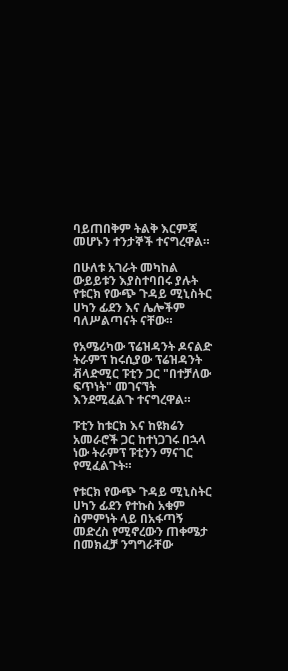ባይጠበቅም ትልቅ እርምጃ መሆኑን ተንታኞች ተናግረዋል።

በሁለቱ አገራት መካከል ውይይቱን እያስተባበሩ ያሉት የቱርክ የውጭ ጉዳይ ሚኒስትር ሀካን ፊደን እና ሌሎችም ባለሥልጣናት ናቸው።

የአሜሪካው ፕሬዝዳንት ዶናልድ ትራምፕ ከሩሲያው ፕሬዝዳንት ቭላድሚር ፑቲን ጋር "በተቻለው ፍጥነት" መገናኘት እንደሚፈልጉ ተናግረዋል።

ፑቲን ከቱርክ እና ከዩክሬን አመራሮች ጋር ከተነጋገሩ በኋላ ነው ትራምፕ ፑቲንን ማናገር የሚፈልጉት።

የቱርክ የውጭ ጉዳይ ሚኒስትር ሀካን ፊደን የተኩስ አቁም ስምምነት ላይ በአፋጣኝ መድረስ የሚኖረውን ጠቀሜታ በመክፈቻ ንግግራቸው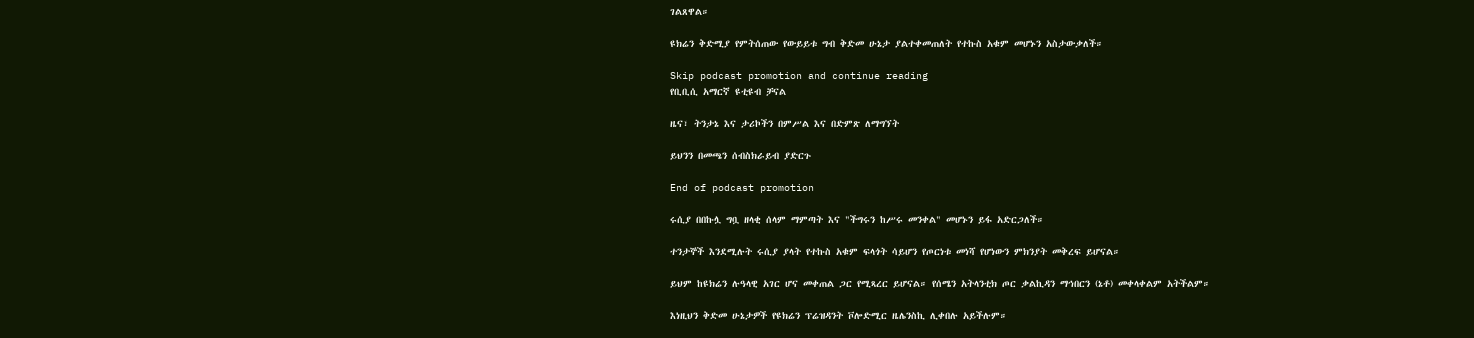ገልጸዋል።

ዩክሬን ቅድሚያ የምትሰጠው የውይይቱ ግብ ቅድመ ሁኔታ ያልተቀመጠለት የተኩስ አቁም መሆኑን አስታውቃለች።

Skip podcast promotion and continue reading
የቢቢሲ አማርኛ ዩቲዩብ ቻናል

ዜና፣ ትንታኔ እና ታሪኮችን በምሥል እና በድምጽ ለማግኘት

ይህንን በመጫን ሰብስክራይብ ያድርጉ

End of podcast promotion

ሩሲያ በበኩሏ ግቧ ዘላቂ ሰላም ማምጣት እና "ችግሩን ከሥሩ መንቀል" መሆኑን ይፋ አድርጋለች።

ተንታኞች እንደሚሉት ሩሲያ ያላት የተኩስ አቁም ፍላጎት ሳይሆን የጦርነቱ መነሻ የሆነውን ምክንያት መቅረፍ ይሆናል።

ይህም ከዩክሬን ሉዓላዊ አገር ሆና መቀጠል ጋር የሚጻረር ይሆናል። የሰሜን አትላንቲክ ጦር ቃልኪዳን ማኅበርን (ኔቶ) መቀላቀልም አትችልም።

እነዚህን ቅድመ ሁኔታዎች የዩክሬን ፕሬዝዳንት ቮሎድሚር ዜሌንስኪ ሊቀበሉ አይችሉም።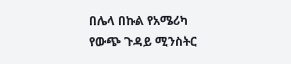በሌላ በኩል የአሜሪካ የውጭ ጉዳይ ሚንስትር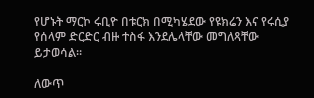የሆኑት ማርኮ ሩቢዮ በቱርክ በሚካሄደው የዩክሬን እና የሩሲያ የሰላም ድርድር ብዙ ተስፋ እንደሌላቸው መግለጻቸው ይታወሳል።

ለውጥ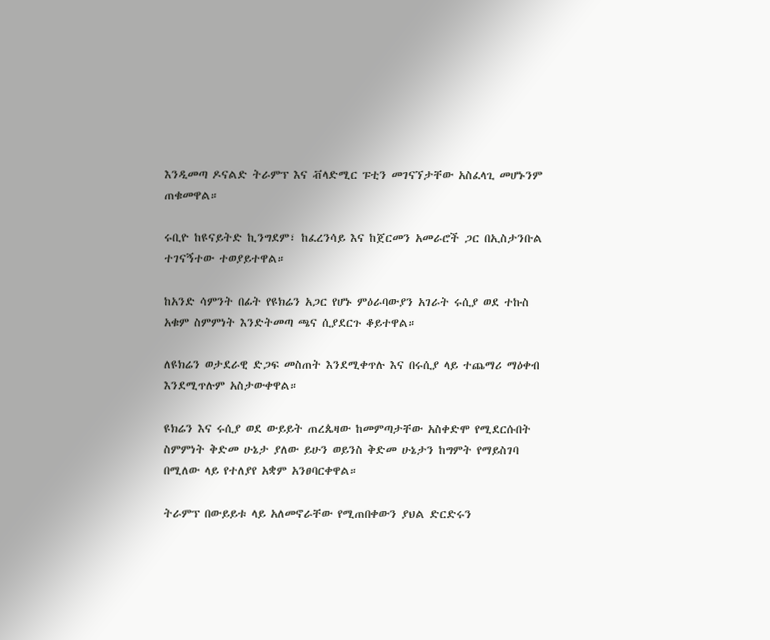እንዲመጣ ዶናልድ ትራምፕ እና ቭላድሚር ፑቲን መገናኘታቸው አስፈላጊ መሆኑንም ጠቁመዋል።

ሩቢዮ ከዩናይትድ ኪንግደም፣ ከፈረንሳይ እና ከጀርመን አመራሮች ጋር በኢስታንቡል ተገናኝተው ተወያይተዋል።

ከአንድ ሳምንት በፊት የዩክሬን አጋር የሆኑ ምዕራባውያን አገራት ሩሲያ ወደ ተኩስ አቁም ስምምነት እንድትመጣ ጫና ሲያደርጉ ቆይተዋል።

ለዩክሬን ወታደራዊ ድጋፍ መስጠት እንደሚቀጥሉ እና በሩሲያ ላይ ተጨማሪ ማዕቀብ እንደሚጥሉም አስታውቀዋል።

ዩክሬን እና ሩሲያ ወደ ውይይት ጠረጴዛው ከመምጣታቸው አስቀድሞ የሚደርሱበት ስምምነት ቅድመ ሁኔታ ያለው ይሁን ወይንስ ቅድመ ሁኔታን ከግምት የማይስገባ በሚለው ላይ የተለያየ አቋም አንፀባርቀዋል።

ትራምፕ በውይይቱ ላይ አለመኖራቸው የሚጠበቀውን ያህል ድርድሩን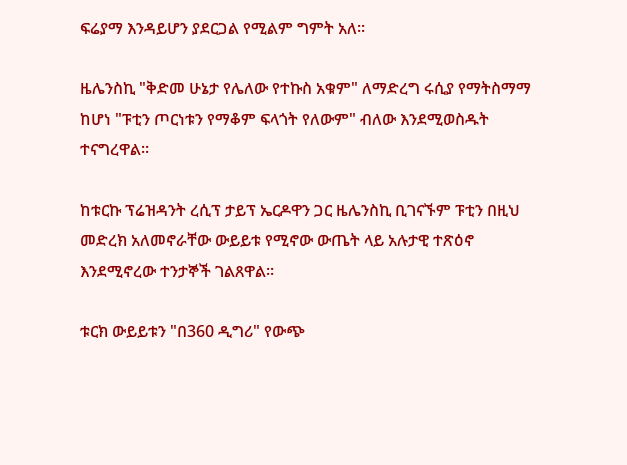ፍሬያማ እንዳይሆን ያደርጋል የሚልም ግምት አለ።

ዜሌንስኪ "ቅድመ ሁኔታ የሌለው የተኩስ አቁም" ለማድረግ ሩሲያ የማትስማማ ከሆነ "ፑቲን ጦርነቱን የማቆም ፍላጎት የለውም" ብለው እንደሚወስዱት ተናግረዋል።

ከቱርኩ ፕሬዝዳንት ረሲፕ ታይፕ ኤርዶዋን ጋር ዜሌንስኪ ቢገናኙም ፑቲን በዚህ መድረክ አለመኖራቸው ውይይቱ የሚኖው ውጤት ላይ አሉታዊ ተጽዕኖ እንደሚኖረው ተንታኞች ገልጸዋል።

ቱርክ ውይይቱን "በ360 ዲግሪ" የውጭ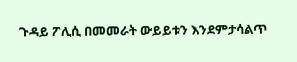ጉዳይ ፖሊሲ በመመራት ውይይቱን እንደምታሳልጥ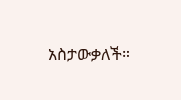አስታውቃለች።